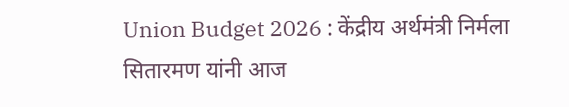Union Budget 2026 : केंद्रीय अर्थमंत्री निर्मला सितारमण यांनी आज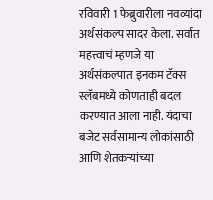रविवारी 1 फेब्रुवारीला नवव्यांदा अर्थसंकल्प सादर केला. सर्वात महत्त्वाचं म्हणजे या अर्थसंकल्पात इनकम टॅक्स स्लॅबमध्ये कोणताही बदल करण्यात आला नाही. यंदाचा बजेट सर्वसामान्य लोकांसाठी आणि शेतकऱ्यांच्या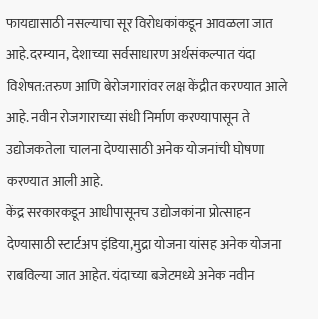फायद्यासाठी नसल्याचा सूर विरोधकांकडून आवळला जात आहे.दरम्यान, देशाच्या सर्वसाधारण अर्थसंकल्पात यंदा विशेषत:तरुण आणि बेरोजगारांवर लक्ष केंद्रीत करण्यात आले आहे. नवीन रोजगाराच्या संधी निर्माण करण्यापासून ते उद्योजकतेला चालना देण्यासाठी अनेक योजनांची घोषणा करण्यात आली आहे.
केंद्र सरकारकडून आधीपासूनच उद्योजकांना प्रोत्साहन देण्यासाठी स्टार्टअप इंडिया,मुद्रा योजना यांसह अनेक योजना राबविल्या जात आहेत. यंदाच्या बजेटमध्ये अनेक नवीन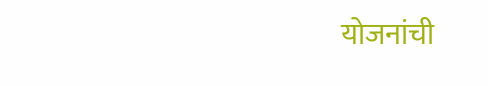योजनांची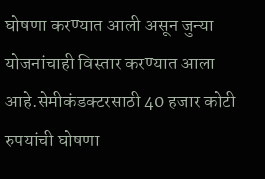घोषणा करण्यात आली असून जुन्या योजनांचाही विस्तार करण्यात आला आहे.सेमीकंडक्टरसाठी 40 हजार कोटी रुपयांची घोषणा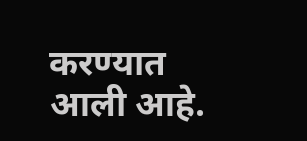करण्यात आली आहे.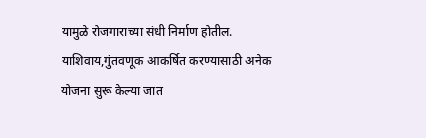यामुळे रोजगाराच्या संधी निर्माण होतील. याशिवाय,गुंतवणूक आकर्षित करण्यासाठी अनेक योजना सुरू केल्या जात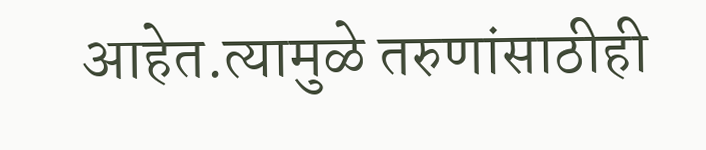आहेत.त्यामुळे तरुणांसाठीही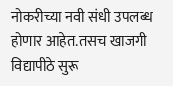नोकरीच्या नवी संधी उपलब्ध होणार आहेत.तसच खाजगी विद्यापीठे सुरू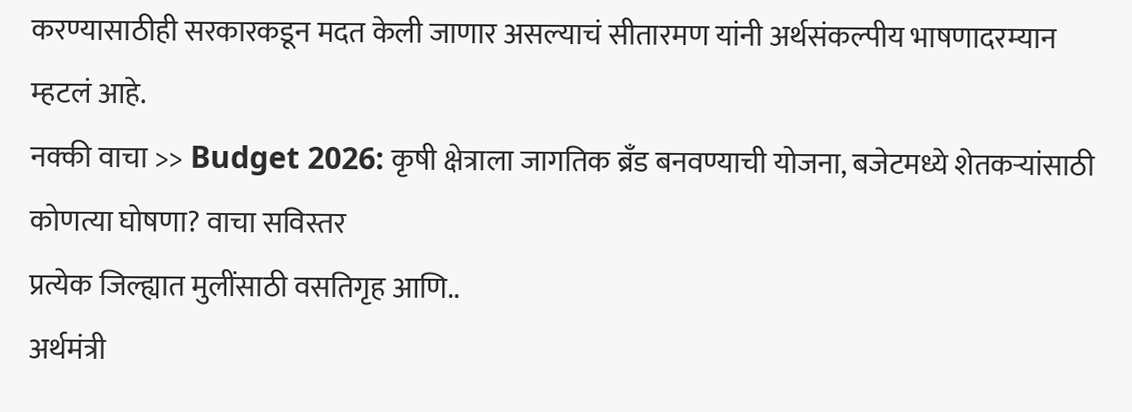करण्यासाठीही सरकारकडून मदत केली जाणार असल्याचं सीतारमण यांनी अर्थसंकल्पीय भाषणादरम्यान म्हटलं आहे.
नक्की वाचा >> Budget 2026: कृषी क्षेत्राला जागतिक ब्रँड बनवण्याची योजना, बजेटमध्ये शेतकऱ्यांसाठी कोणत्या घोषणा? वाचा सविस्तर
प्रत्येक जिल्ह्यात मुलींसाठी वसतिगृह आणि..
अर्थमंत्री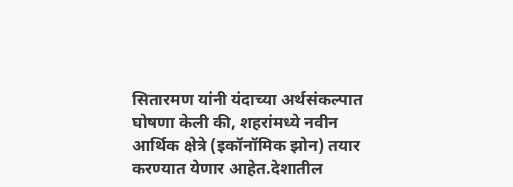सितारमण यांनी यंदाच्या अर्थसंकल्पात घोषणा केली की, शहरांमध्ये नवीन आर्थिक क्षेत्रे (इकॉनॉमिक झोन) तयार करण्यात येणार आहेत.देशातील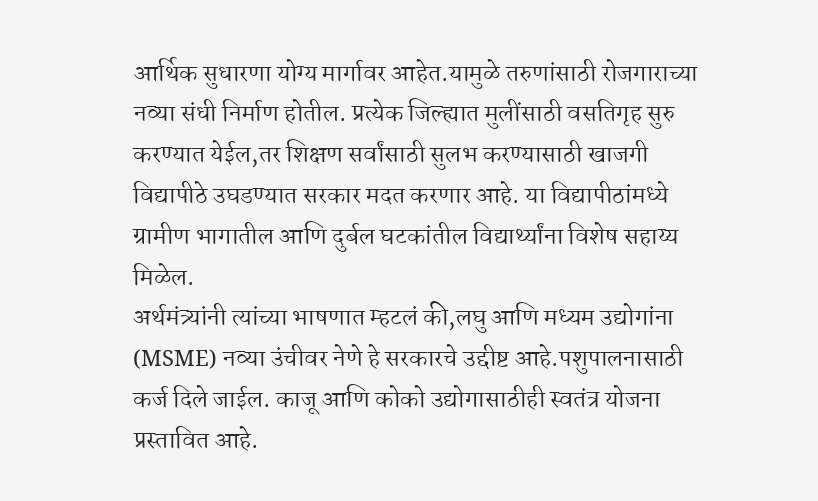आर्थिक सुधारणा योग्य मार्गावर आहेत.यामुळे तरुणांसाठी रोजगाराच्या नव्या संधी निर्माण होतील. प्रत्येक जिल्ह्यात मुलींसाठी वसतिगृह सुरु करण्यात येईल,तर शिक्षण सर्वांसाठी सुलभ करण्यासाठी खाजगी विद्यापीठे उघडण्यात सरकार मदत करणार आहे. या विद्यापीठांमध्ये ग्रामीण भागातील आणि दुर्बल घटकांतील विद्यार्थ्यांना विशेष सहाय्य मिळेल.
अर्थमंत्र्यांनी त्यांच्या भाषणात म्हटलं की,लघु आणि मध्यम उद्योगांना (MSME) नव्या उंचीवर नेणे हे सरकारचे उद्दीष्ट आहे.पशुपालनासाठी कर्ज दिले जाईल. काजू आणि कोको उद्योगासाठीही स्वतंत्र योजना प्रस्तावित आहे.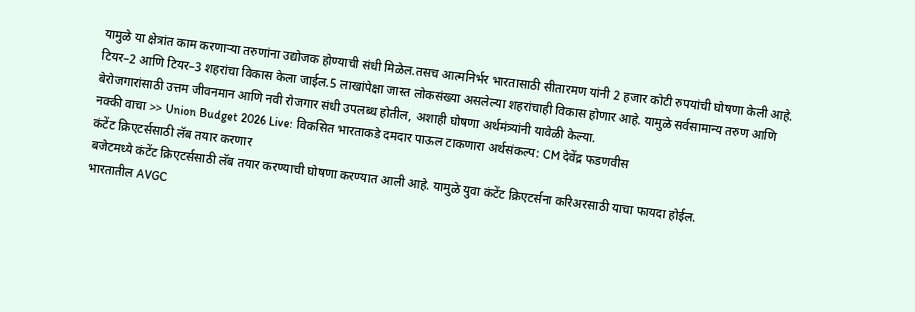यामुळे या क्षेत्रांत काम करणाऱ्या तरुणांना उद्योजक होण्याची संधी मिळेल.तसच आत्मनिर्भर भारतासाठी सीतारमण यांनी 2 हजार कोटी रुपयांची घोषणा केली आहे. टियर–2 आणि टियर–3 शहरांचा विकास केला जाईल.5 लाखांपेक्षा जास्त लोकसंख्या असलेल्या शहरांचाही विकास होणार आहे. यामुळे सर्वसामान्य तरुण आणि बेरोजगारांसाठी उत्तम जीवनमान आणि नवी रोजगार संधी उपलब्ध होतील, अशाही घोषणा अर्थमंत्र्यांनी यावेळी केल्या.
नक्की वाचा >> Union Budget 2026 Live: विकसित भारताकडे दमदार पाऊल टाकणारा अर्थसंकल्प: CM देवेंद्र फडणवीस
कंटेंट क्रिएटर्ससाठी लॅब तयार करणार
बजेटमध्ये कंटेंट क्रिएटर्ससाठी लॅब तयार करण्याची घोषणा करण्यात आली आहे. यामुळे युवा कंटेंट क्रिएटर्सना करिअरसाठी याचा फायदा होईल.
भारतातील AVGC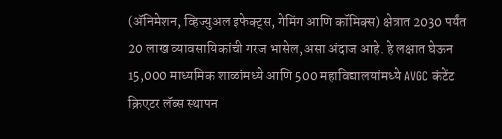(ॲनिमेशन, व्हिज्युअल इफेक्ट्स, गेमिंग आणि कॉमिक्स) क्षेत्रात 2030 पर्यंत 20 लाख व्यावसायिकांची गरज भासेल,असा अंदाज आहे. हे लक्षात घेऊन 15,000 माध्यमिक शाळांमध्ये आणि 500 महाविद्यालयांमध्ये AVGC कंटेंट क्रिएटर लॅब्स स्थापन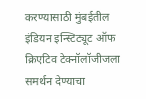करण्यासाठी मुंबईतील इंडियन इन्स्टिट्यूट ऑफ क्रिएटिव टेक्नॉलॉजीजला समर्थन देण्याचा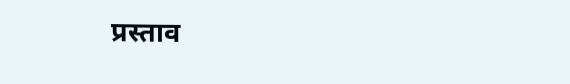प्रस्ताव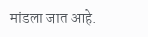मांडला जात आहे.